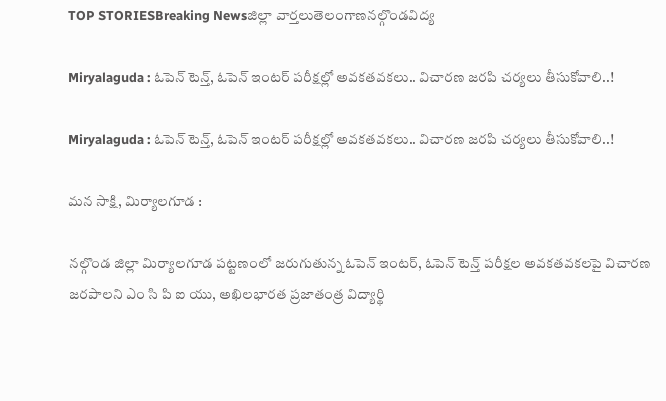TOP STORIESBreaking Newsజిల్లా వార్తలుతెలంగాణనల్గొండవిద్య

Miryalaguda : ఓపెన్ టెన్త్, ఓపెన్ ఇంటర్ పరీక్షల్లో అవకతవకలు.. విచారణ జరపి చర్యలు తీసుకోవాలి..!

Miryalaguda : ఓపెన్ టెన్త్, ఓపెన్ ఇంటర్ పరీక్షల్లో అవకతవకలు.. విచారణ జరపి చర్యలు తీసుకోవాలి..!

మన సాక్షి, మిర్యాలగూడ :

నల్గొండ జిల్లా మిర్యాలగూడ పట్టణంలో జరుగుతున్న ఓపెన్ ఇంటర్, ఓపెన్ టెన్త్ పరీక్షల అవకతవకలపై విచారణ జరపాలని ఎం సి పి ఐ యు, అఖిలభారత ప్రజాతంత్ర విద్యార్థి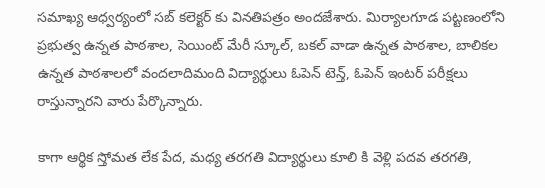సమాఖ్య ఆధ్వర్యంలో సబ్ కలెక్టర్ కు వినతిపత్రం అందజేశారు. మిర్యాలగూడ పట్టణంలోని ప్రభుత్వ ఉన్నత పాఠశాల, సెయింట్ మేరీ స్కూల్, బకల్ వాడా ఉన్నత పాఠశాల, బాలికల ఉన్నత పాఠశాలలో వందలాదిమంది విద్యార్థులు ఓపెన్ టెన్త్, ఓపెన్ ఇంటర్ పరీక్షలు రాస్తున్నారని వారు పేర్కొన్నారు.

కాగా ఆర్థిక స్తోమత లేక పేద, మధ్య తరగతి విద్యార్థులు కూలి కి వెళ్లి పదవ తరగతి,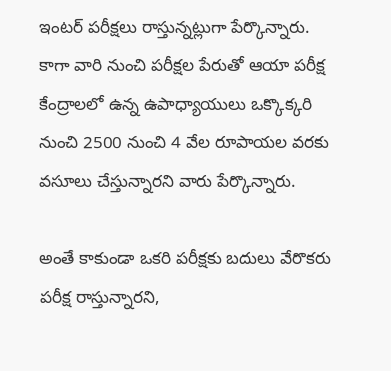ఇంటర్ పరీక్షలు రాస్తున్నట్లుగా పేర్కొన్నారు. కాగా వారి నుంచి పరీక్షల పేరుతో ఆయా పరీక్ష కేంద్రాలలో ఉన్న ఉపాధ్యాయులు ఒక్కొక్కరి నుంచి 2500 నుంచి 4 వేల రూపాయల వరకు వసూలు చేస్తున్నారని వారు పేర్కొన్నారు.

అంతే కాకుండా ఒకరి పరీక్షకు బదులు వేరొకరు పరీక్ష రాస్తున్నారని,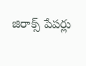జిరాక్స్ పేపర్లు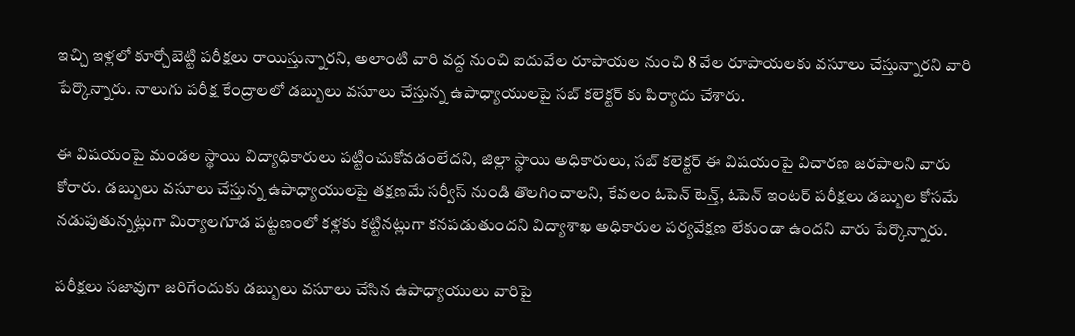ఇచ్చి ఇళ్లలో కూర్చోబెట్టి పరీక్షలు రాయిస్తున్నారని, అలాంటి వారి వద్ద నుంచి ఐదువేల రూపాయల నుంచి 8 వేల రూపాయలకు వసూలు చేస్తున్నారని వారి పేర్కొన్నారు. నాలుగు పరీక్ష కేంద్రాలలో డబ్బులు వసూలు చేస్తున్న ఉపాధ్యాయులపై సబ్ కలెక్టర్ కు పిర్యాదు చేశారు.

ఈ విషయంపై మండల స్థాయి విద్యాధికారులు పట్టించుకోవడంలేదని, జిల్లా స్థాయి అధికారులు, సబ్ కలెక్టర్ ఈ విషయంపై విచారణ జరపాలని వారు కోరారు. డబ్బులు వసూలు చేస్తున్న ఉపాధ్యాయులపై తక్షణమే సర్వీస్ నుండి తొలగించాలని, కేవలం ఓపెన్ టెన్త్, ఓపెన్ ఇంటర్ పరీక్షలు డబ్బుల కోసమే నడుపుతున్నట్లుగా మిర్యాలగూడ పట్టణంలో కళ్లకు కట్టినట్లుగా కనపడుతుందని విద్యాశాఖ అధికారుల పర్యవేక్షణ లేకుండా ఉందని వారు పేర్కొన్నారు.

పరీక్షలు సజావుగా జరిగేందుకు డబ్బులు వసూలు చేసిన ఉపాధ్యాయులు వారిపై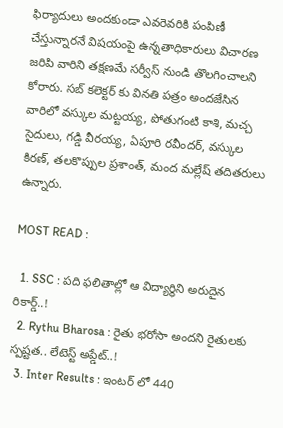ఫిర్యాదులు అందకుండా ఎవరెవరికి పంపిణీ చేస్తున్నారనే విషయంపై ఉన్నతాధికారులు విచారణ జరిపి వారిని తక్షణమే సర్వీస్ నుండి తొలగించాలని కోరారు. సబ్ కలెక్టర్ కు వినతి పత్రం అందజేసిన వారిలో వస్కుల మట్టయ్య, పోతుగంటి కాశి, మచ్చ సైదులు, గడ్డి వీరయ్య, ఏపూరి రవీందర్, వస్కుల కిరణ్, తలకొప్పుల ప్రశాంత్, మంద మల్లేష్ తదితరులు ఉన్నారు.

MOST READ :

  1. SSC : పది ఫలితాల్లో ఆ విద్యార్థిని అరుదైన రికార్డ్..!
  2. Rythu Bharosa : రైతు భరోసా అందని రైతులకు స్పష్టత.. లేటెస్ట్ అప్డేట్..!
  3. Inter Results : ఇంటర్ లో 440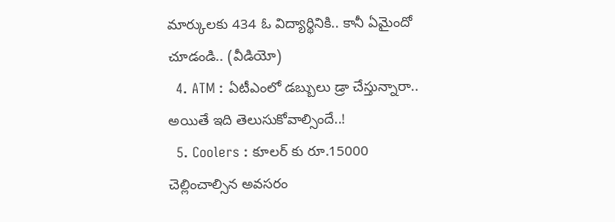మార్కులకు 434 ఓ విద్యార్థినికి.. కానీ ఏమైందో చూడండి.. (వీడియో)
  4. ATM : ఏటీఎంలో డబ్బులు డ్రా చేస్తున్నారా.. అయితే ఇది తెలుసుకోవాల్సిందే..!
  5. Coolers : కూలర్ కు రూ.15000 చెల్లించాల్సిన అవసరం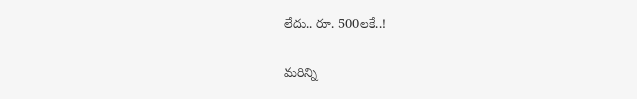లేదు.. రూ. 500లకే..!

మరిన్ని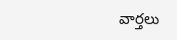వార్తలు